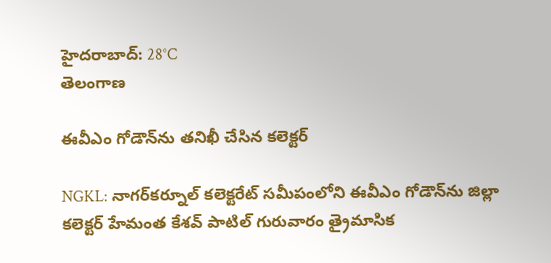హైదరాబాద్: 28°C
తెలంగాణ

ఈవీఎం గోడౌన్‌ను తనిఖీ చేసిన కలెక్టర్

NGKL: నాగర్‌కర్నూల్ కలెక్టరేట్ సమీపంలోని ఈవీఎం గోడౌన్‌ను జిల్లా కలెక్టర్ హేమంత కేశవ్ పాటిల్ గురువారం త్రైమాసిక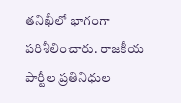తనిఖీలో భాగంగా పరిశీలించారు. రాజకీయ పార్టీల ప్రతినిధుల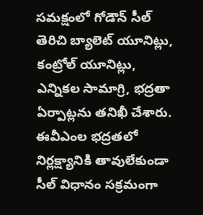సమక్షంలో గోడౌన్ సీల్ తెరిచి బ్యాలెట్ యూనిట్లు, కంట్రోల్ యూనిట్లు, ఎన్నికల సామాగ్రి, భద్రతా ఏర్పాట్లను తనిఖీ చేశారు. ఈవీఎంల భద్రతలో నిర్లక్ష్యానికి తావులేకుండా సీల్ విధానం సక్రమంగా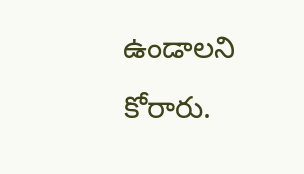ఉండాలని కోరారు.